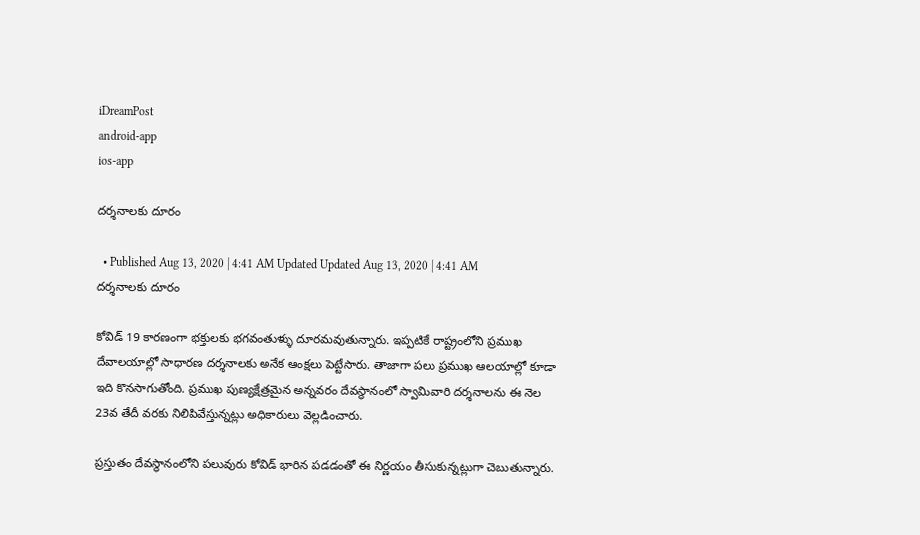iDreamPost
android-app
ios-app

దర్శనాలకు దూరం

  • Published Aug 13, 2020 | 4:41 AM Updated Updated Aug 13, 2020 | 4:41 AM
దర్శనాలకు దూరం

కోవిడ్‌ 19 కారణంగా భక్తులకు భగవంతుళ్ళు దూరమవుతున్నారు. ఇప్పటికే రాష్ట్రంలోని ప్రముఖ దేవాలయాల్లో సాధారణ దర్శనాలకు అనేక ఆంక్షలు పెట్టేసారు. తాజాగా పలు ప్రముఖ ఆలయాల్లో కూడా ఇది కొనసాగుతోంది. ప్రముఖ పుణ్యక్షేత్రమైన అన్నవరం దేవస్థానంలో స్వామివారి దర్శనాలను ఈ నెల 23వ తేదీ వరకు నిలిపివేస్తున్నట్లు అధికారులు వెల్లడించారు.

ప్రస్తుతం దేవస్థానంలోని పలువురు కోవిడ్‌ భారిన పడడంతో ఈ నిర్ణయం తీసుకున్నట్లుగా చెబుతున్నారు.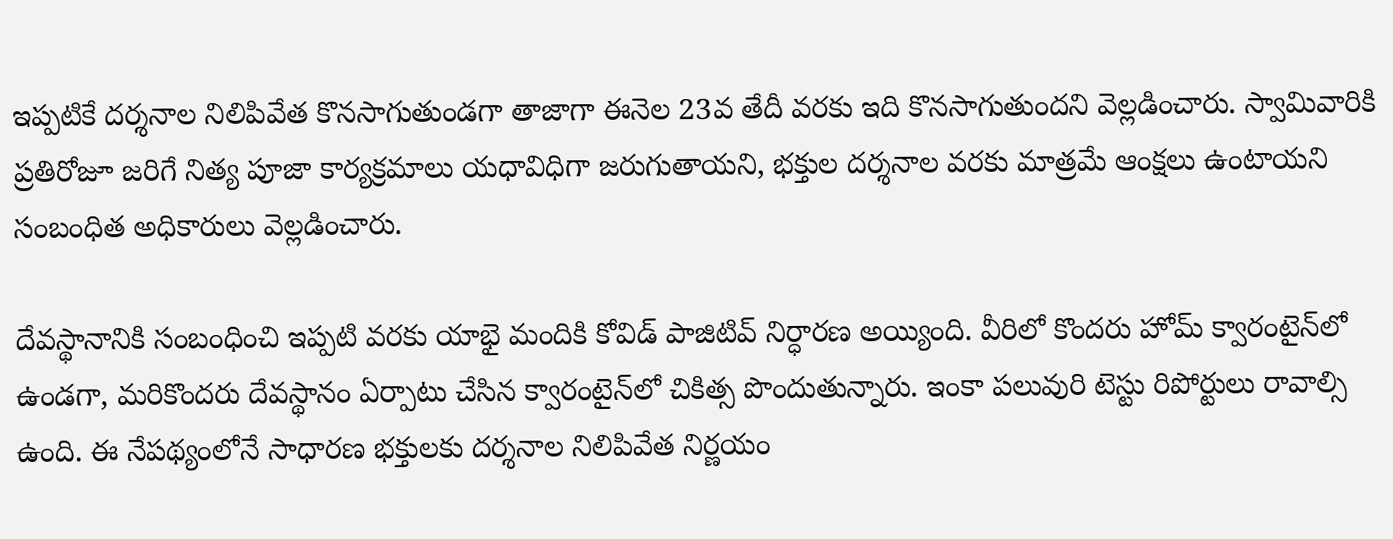ఇప్పటికే దర్శనాల నిలిపివేత కొనసాగుతుండగా తాజాగా ఈనెల 23వ తేదీ వరకు ఇది కొనసాగుతుందని వెల్లడించారు. స్వామివారికి ప్రతిరోజూ జరిగే నిత్య పూజా కార్యక్రమాలు యధావిధిగా జరుగుతాయని, భక్తుల దర్శనాల వరకు మాత్రమే ఆంక్షలు ఉంటాయని సంబంధిత అధికారులు వెల్లడించారు.

దేవస్థానానికి సంబంధించి ఇప్పటి వరకు యాభై మందికి కోవిడ్‌ పాజిటివ్‌ నిర్ధారణ అయ్యింది. వీరిలో కొందరు హోమ్‌ క్వారంటైన్‌లో ఉండగా, మరికొందరు దేవస్థానం ఏర్పాటు చేసిన క్వారంటైన్‌లో చికిత్స పొందుతున్నారు. ఇంకా పలువురి టెస్టు రిపోర్టులు రావాల్సి ఉంది. ఈ నేపథ్యంలోనే సాధారణ భక్తులకు దర్శనాల నిలిపివేత నిర్ణయం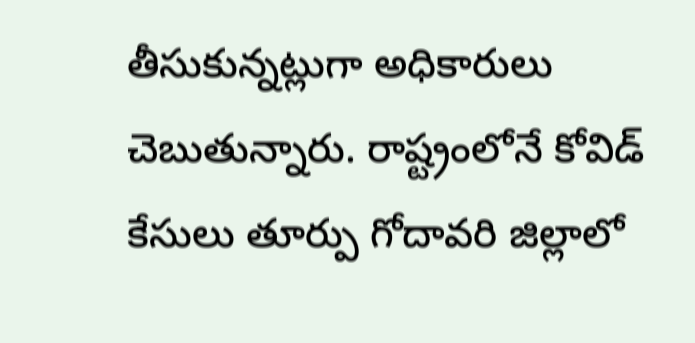తీసుకున్నట్లుగా అధికారులు చెబుతున్నారు. రాష్ట్రంలోనే కోవిడ్‌ కేసులు తూర్పు గోదావరి జిల్లాలో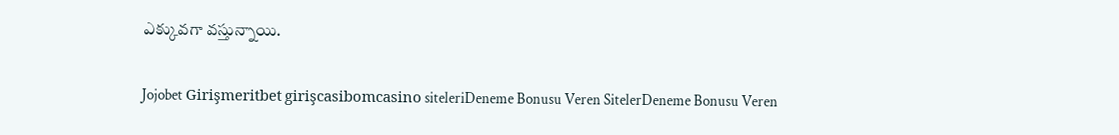ఎక్కువగా వస్తున్నాయి.

Jojobet Girişmeritbet girişcasibomcasino siteleriDeneme Bonusu Veren SitelerDeneme Bonusu Veren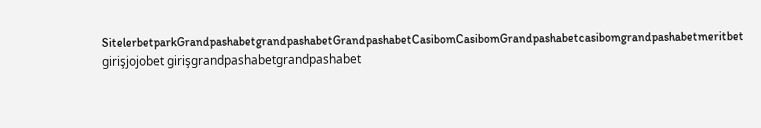SitelerbetparkGrandpashabetgrandpashabetGrandpashabetCasibomCasibomGrandpashabetcasibomgrandpashabetmeritbet girişjojobet girişgrandpashabetgrandpashabet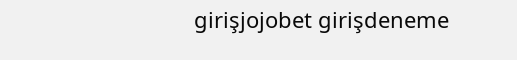girişjojobet girişdeneme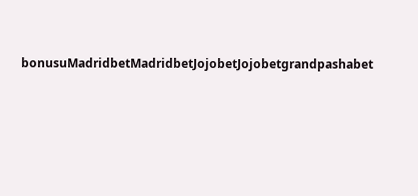bonusuMadridbetMadridbetJojobetJojobetgrandpashabet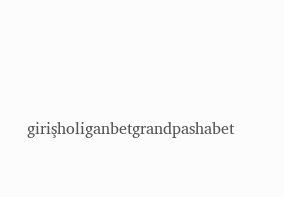girişholiganbetgrandpashabet